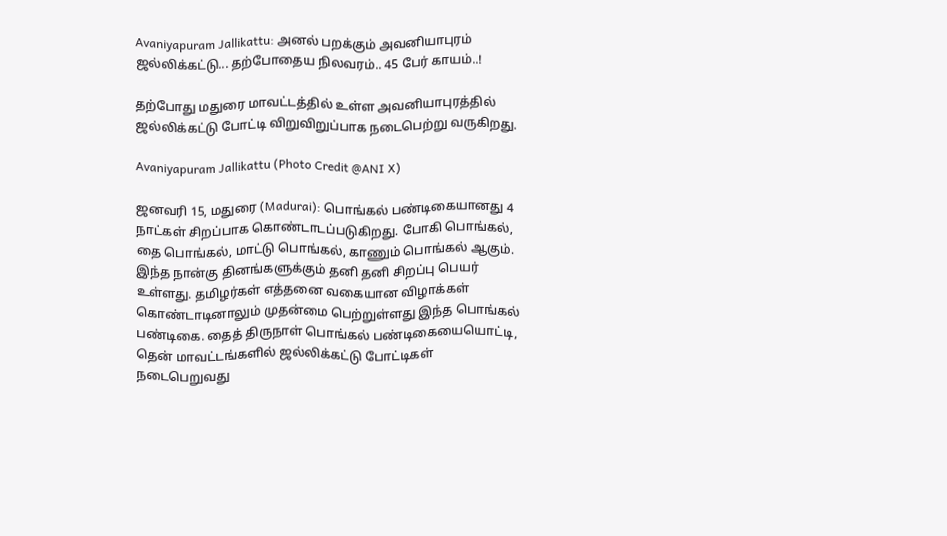Avaniyapuram Jallikattu: அனல் பறக்கும் அவனியாபுரம் ஜல்லிக்கட்டு... தற்போதைய நிலவரம்.. 45 பேர் காயம்..!

தற்போது மதுரை மாவட்டத்தில் உள்ள அவனியாபுரத்தில் ஜல்லிக்கட்டு போட்டி விறுவிறுப்பாக நடைபெற்று வருகிறது.

Avaniyapuram Jallikattu (Photo Credit @ANI X)

ஜனவரி 15, மதுரை (Madurai): பொங்கல் பண்டிகையானது 4 நாட்கள் சிறப்பாக கொண்டாடப்படுகிறது. போகி பொங்கல், தை பொங்கல், மாட்டு பொங்கல், காணும் பொங்கல் ஆகும். இந்த நான்கு தினங்களுக்கும் தனி தனி சிறப்பு பெயர் உள்ளது. தமிழர்கள் எத்தனை வகையான விழாக்கள் கொண்டாடினாலும் முதன்மை பெற்றுள்ளது இந்த பொங்கல் பண்டிகை. தைத் திருநாள் பொங்கல் பண்டிகையையொட்டி, தென் மாவட்டங்களில் ஜல்லிக்கட்டு போட்டிகள் நடைபெறுவது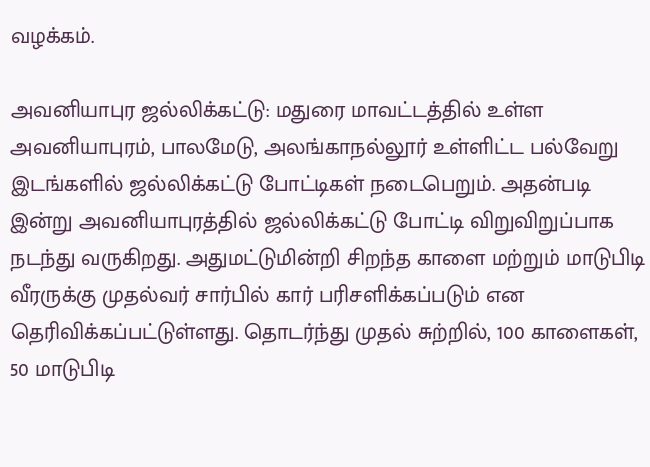வழக்கம்.

அவனியாபுர ஜல்லிக்கட்டு: மதுரை மாவட்டத்தில் உள்ள அவனியாபுரம், பாலமேடு, அலங்காநல்லூர் உள்ளிட்ட பல்வேறு இடங்களில் ஜல்லிக்கட்டு போட்டிகள் நடைபெறும். அதன்படி இன்று அவனியாபுரத்தில் ஜல்லிக்கட்டு போட்டி விறுவிறுப்பாக நடந்து வருகிறது. அதுமட்டுமின்றி சிறந்த காளை மற்றும் மாடுபிடி வீரருக்கு முதல்வர் சார்பில் கார் பரிசளிக்கப்படும் என தெரிவிக்கப்பட்டுள்ளது. தொடர்ந்து முதல் சுற்றில், 100 காளைகள், 50 மாடுபிடி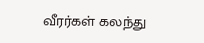வீரர்கள் கலந்து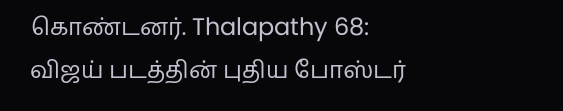கொண்டனர். Thalapathy 68: விஜய் படத்தின் புதிய போஸ்டர்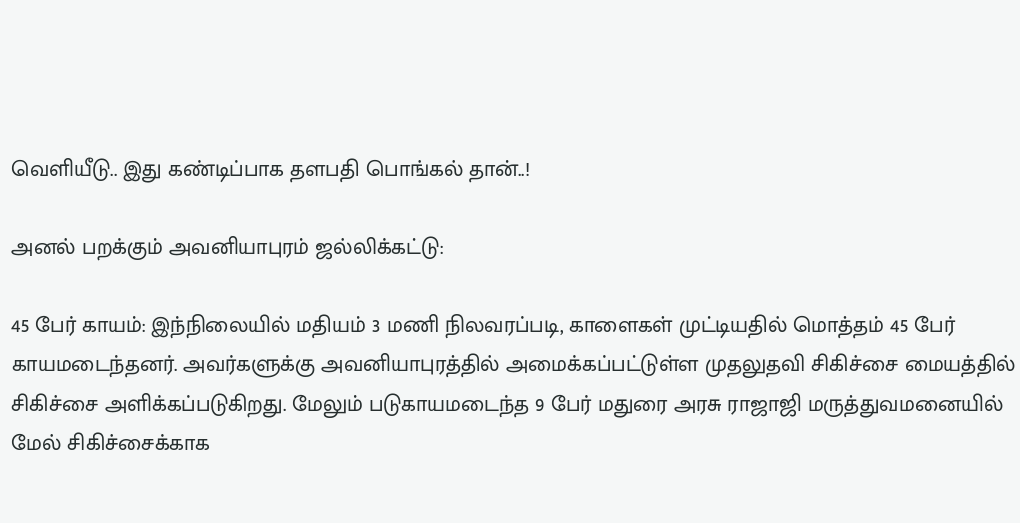வெளியீடு.. இது கண்டிப்பாக தளபதி பொங்கல் தான்..!

அனல் பறக்கும் அவனியாபுரம் ஜல்லிக்கட்டு:

45 பேர் காயம்: இந்நிலையில் மதியம் 3 மணி நிலவரப்படி, காளைகள் முட்டியதில் மொத்தம் 45 பேர் காயமடைந்தனர். அவர்களுக்கு அவனியாபுரத்தில் அமைக்கப்பட்டுள்ள முதலுதவி சிகிச்சை மையத்தில் சிகிச்சை அளிக்கப்படுகிறது. மேலும் படுகாயமடைந்த 9 பேர் மதுரை அரசு ராஜாஜி மருத்துவமனையில் மேல் சிகிச்சைக்காக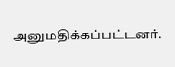அனுமதிக்கப்பட்டனர்.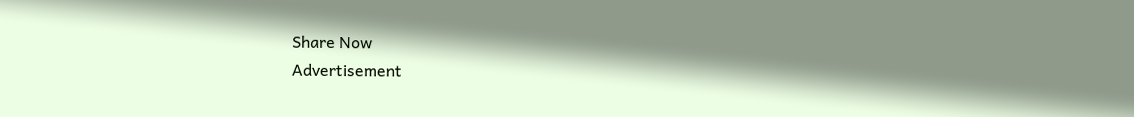Share Now
Advertisement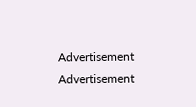Advertisement
Advertisement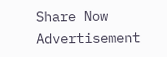Share Now
Advertisement